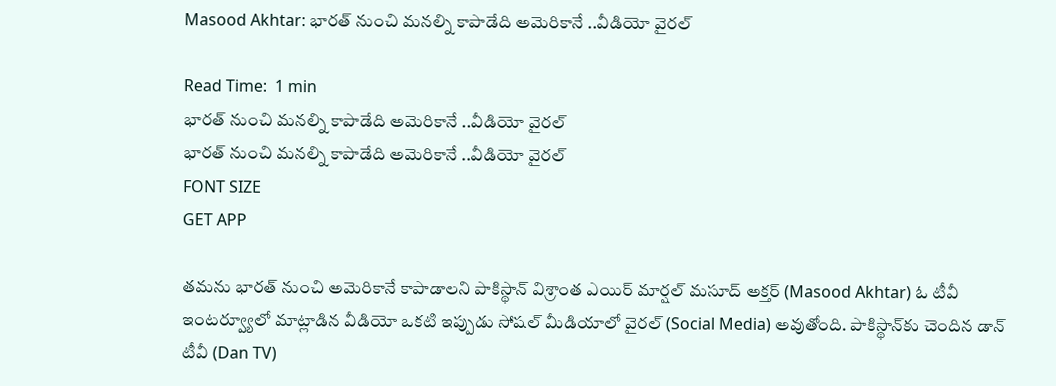Masood Akhtar: భార‌త్ నుంచి మ‌న‌ల్ని కాపాడేది అమెరికానే ..వీడియో వైర‌ల్

Read Time:  1 min
భార‌త్ నుంచి మ‌న‌ల్ని కాపాడేది అమెరికానే ..వీడియో వైర‌ల్
భార‌త్ నుంచి మ‌న‌ల్ని కాపాడేది అమెరికానే ..వీడియో వైర‌ల్
FONT SIZE
GET APP

త‌మ‌ను భార‌త్ నుంచి అమెరికానే కాపాడాల‌ని పాకిస్థాన్ విశ్రాంత ఎయిర్ మార్ష‌ల్ మ‌సూద్ అక్త‌ర్ (Masood Akhtar) ఓ టీవీ ఇంట‌ర్వ్యూలో మాట్లాడిన వీడియో ఒక‌టి ఇప్పుడు సోష‌ల్ మీడియాలో వైర‌ల్ (Social Media) అవుతోంది. పాకిస్థాన్‌కు చెందిన‌ డాన్ టీవీ (Dan TV)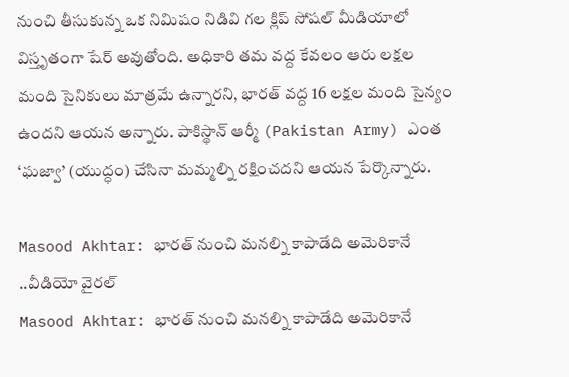నుంచి తీసుకున్న‌ ఒక నిమిషం నిడివి గల క్లిప్ సోషల్ మీడియాలో విస్తృతంగా షేర్ అవుతోంది. అధికారి తమ వద్ద కేవలం ఆరు లక్షల మంది సైనికులు మాత్రమే ఉన్నారని, భారత్ వ‌ద్ద‌ 16 లక్షల మంది సైన్యం ఉంద‌ని ఆయ‌న అన్నారు. పాకిస్థాన్ ఆర్మీ (Pakistan Army) ఎంత ‘ఘజ్వా’ (యుద్ధం) చేసినా మమ్మల్ని రక్షించద‌ని ఆయన పేర్కొన్నారు.

Masood Akhtar: భార‌త్ నుంచి మ‌న‌ల్ని కాపాడేది అమెరికానే ..వీడియో వైర‌ల్
Masood Akhtar: భార‌త్ నుంచి మ‌న‌ల్ని కాపాడేది అమెరికానే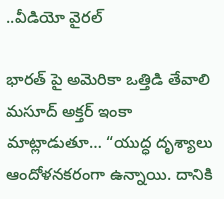..వీడియో వైర‌ల్

భార‌త్ పై అమెరికా ఒత్తిడి తేవాలి
మసూద్ అక్తర్ ఇంకా మాట్లాడుతూ… “యుద్ధ‌ దృశ్యాలు ఆందోళనకరంగా ఉన్నాయి. దానికి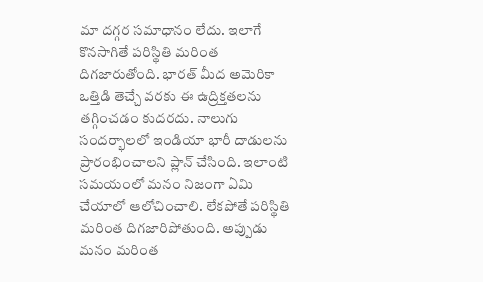మా దగ్గర సమాధానం లేదు. ఇలాగే కొన‌సాగితే పరిస్థితి మరింత దిగజారుతోంది. భార‌త్ మీద‌ అమెరికా ఒత్తిడి తెచ్చే వరకు ఈ ఉద్రిక్తతలను తగ్గించడం కుద‌ర‌దు. నాలుగు సందర్భాలలో ఇండియా భారీ దాడులను ప్రారంభించాలని ప్లాన్ చేసింది. ఇలాంటి స‌మ‌యంలో మనం నిజంగా ఏమి చేయాలో ఆలోచించాలి. లేకపోతే పరిస్థితి మరింత దిగజారిపోతుంది. అప్పుడు మ‌నం మ‌రింత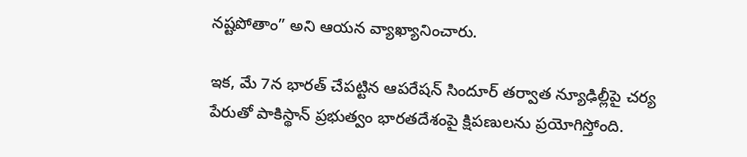న‌ష్ట‌పోతాం” అని ఆయ‌న వ్యాఖ్యానించారు.

ఇక, మే 7న భార‌త్ చేపట్టిన ఆప‌రేష‌న్ సిందూర్ తర్వాత న్యూఢిల్లీపై చర్య పేరుతో పాకిస్థాన్ ప్రభుత్వం భారతదేశంపై క్షిపణులను ప్రయోగిస్తోంది.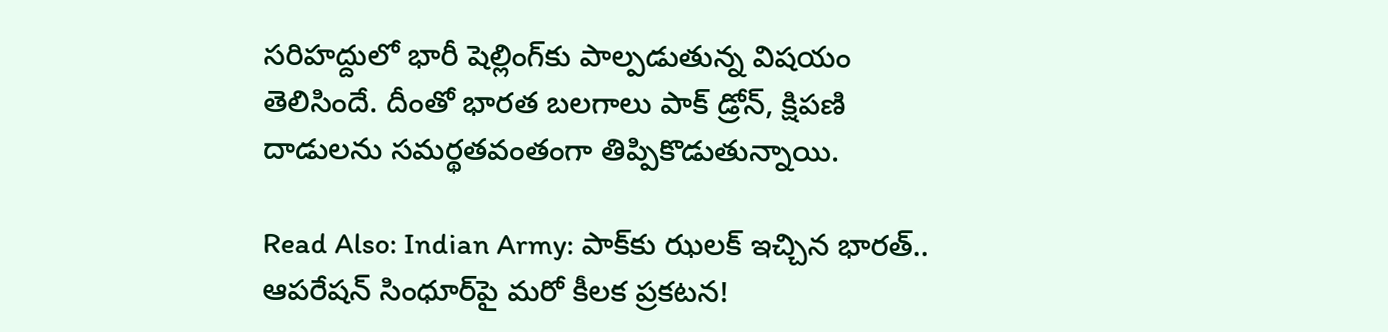సరిహద్దులో భారీ షెల్లింగ్‌కు పాల్పడుతున్న విష‌యం తెలిసిందే. దీంతో భార‌త బ‌ల‌గాలు పాక్ డ్రోన్‌, క్షిప‌ణి దాడుల‌ను స‌మ‌ర్థ‌త‌వంతంగా తిప్పికొడుతున్నాయి.

Read Also: Indian Army: పాక్‌కు ఝలక్ ఇచ్చిన భారత్‌.. ఆపరేషన్‌ సింధూర్‌పై మరో కీలక ప్రకటన!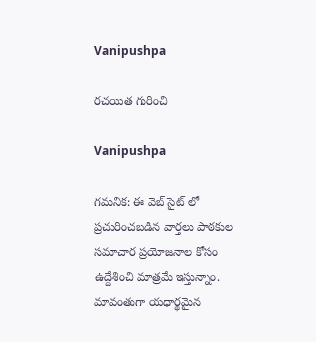Vanipushpa

రచయిత గురించి

Vanipushpa

గమనిక: ఈ వెబ్ సైట్ లో ప్రచురించబడిన వార్తలు పాఠకుల సమాచార ప్రయోజనాల కోసం ఉద్దేశించి మాత్రమే ఇస్తున్నాం. మావంతుగా యధార్థమైన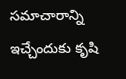సమాచారాన్ని ఇచ్చేందుకు కృషి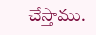చేస్తాము.